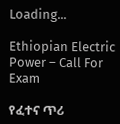Loading...

Ethiopian Electric Power – Call For Exam

የፈተና ጥሪ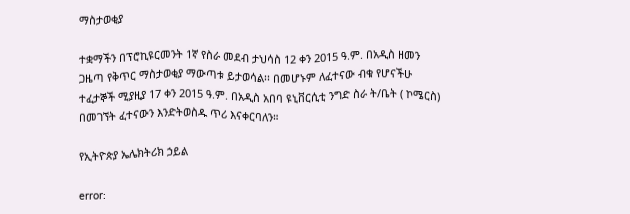ማስታወቂያ

ተቋማችን በፕሮኪዩርመንት 1ኛ የስራ መደብ ታህሳስ 12 ቀን 2015 ዓ.ም. በአዲስ ዘመን ጋዜጣ የቅጥር ማስታወቂያ ማውጣቱ ይታወሳል፡፡ በመሆኑም ለፈተናው ብቁ የሆናችሁ ተፈታኞች ሚያዚያ 17 ቀን 2015 ዓ.ም. በአዲስ አበባ ዩኒቨርሲቲ ንግድ ስራ ት/ቤት ( ኮሜርስ) በመገኘት ፈተናውን እንድትወስዱ ጥሪ እናቀርባለን።

የኢትዮጵያ ኤሌክትሪክ ኃይል

error: